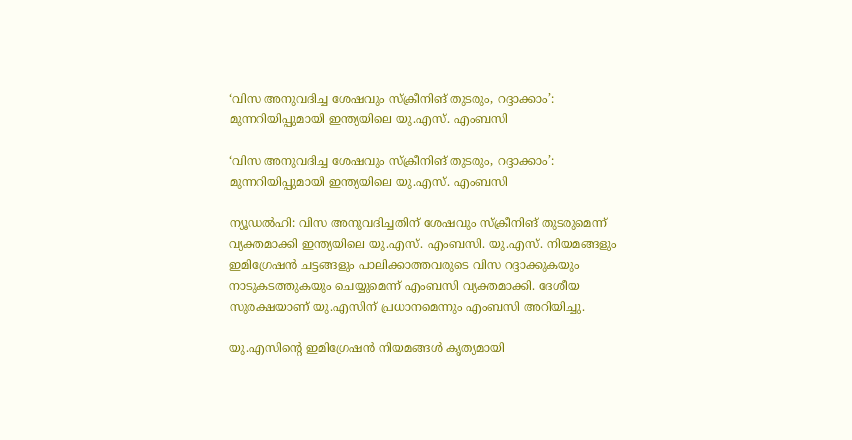‘വിസ അനുവദിച്ച ശേഷവും സ്ക്രീനിങ് തുടരും, റദ്ദാക്കാം’: മുന്നറിയിപ്പുമായി ഇന്ത്യയിലെ യു.എസ്. എംബസി

‘വിസ അനുവദിച്ച ശേഷവും സ്ക്രീനിങ് തുടരും, റദ്ദാക്കാം’: മുന്നറിയിപ്പുമായി ഇന്ത്യയിലെ യു.എസ്. എംബസി

ന്യൂഡൽഹി: വിസ അനുവദിച്ചതിന് ശേഷവും സ്ക്രീനിങ് തുടരുമെന്ന് വ്യക്തമാക്കി ഇന്ത്യയിലെ യു.എസ്. എംബസി. യു.എസ്. നിയമങ്ങളും ഇമിഗ്രേഷൻ ചട്ടങ്ങളും പാലിക്കാത്തവരുടെ വിസ റദ്ദാക്കുകയും നാടുകടത്തുകയും ചെയ്യുമെന്ന് എംബസി വ്യക്തമാക്കി. ദേശീയ സുരക്ഷയാണ് യു.എസിന് പ്രധാനമെന്നും എംബസി അറിയിച്ചു.

യു.എസിന്റെ ഇമിഗ്രേഷൻ നിയമങ്ങൾ കൃത്യമായി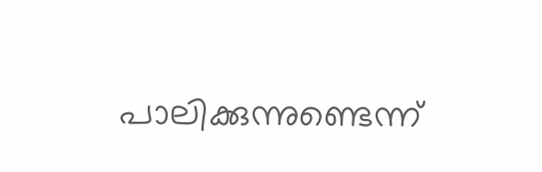പാലിക്കുന്നുണ്ടെന്ന്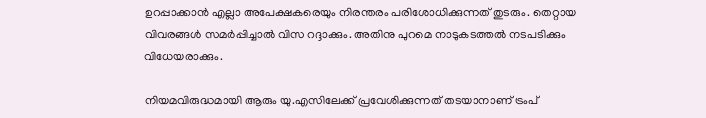ഉറപ്പാക്കാൻ എല്ലാ അപേക്ഷകരെയും നിരന്തരം പരിശോധിക്കുന്നത് തുടരും. തെറ്റായ വിവരങ്ങൾ സമർപ്പിച്ചാൽ വിസ റദ്ദാക്കും. അതിനു പുറമെ നാടുകടത്തൽ നടപടിക്കും വിധേയരാക്കും.

നിയമവിരുദ്ധമായി ആരും യു.എസിലേക്ക് പ്രവേശിക്കുന്നത് തടയാനാണ് ട്രംപ്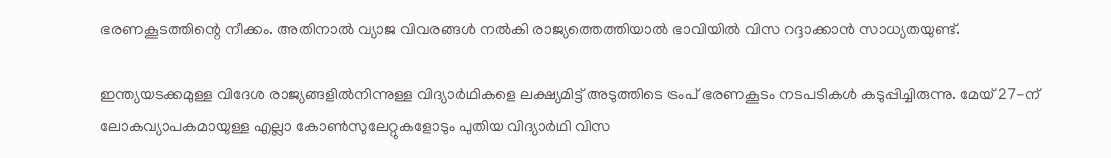ഭരണകൂടത്തിന്റെ നീക്കം. അതിനാൽ വ്യാജ വിവരങ്ങൾ നൽകി രാജ്യത്തെത്തിയാൽ ഭാവിയിൽ വിസ റദ്ദാക്കാൻ സാധ്യതയുണ്ട്.

ഇന്ത്യയടക്കമുള്ള വിദേശ രാജ്യങ്ങളിൽനിന്നുള്ള വിദ്യാർഥികളെ ലക്ഷ്യമിട്ട് അടുത്തിടെ ട്രംപ് ഭരണകൂടം നടപടികൾ കടുപ്പിച്ചിരുന്നു. മേയ് 27-ന് ലോകവ്യാപകമായുള്ള എല്ലാ കോൺസുലേറ്റുകളോടും പുതിയ വിദ്യാർഥി വിസ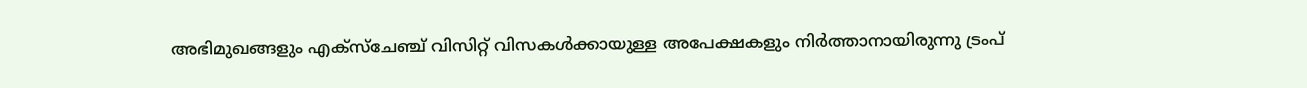അഭിമുഖങ്ങളും എക്സ്ചേഞ്ച് വിസിറ്റ് വിസകൾക്കായുള്ള അപേക്ഷകളും നിർത്താനായിരുന്നു ട്രംപ്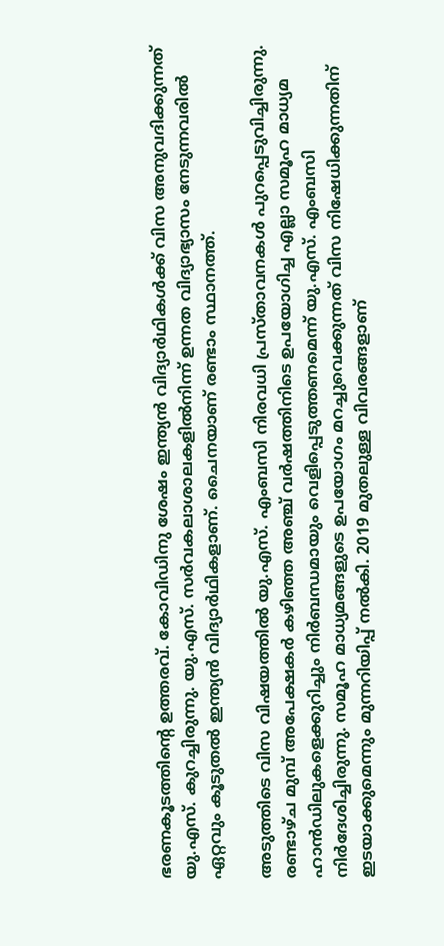ഭരണകൂടത്തിന്റെ ഉത്തരവ്. കോവിഡിനു ശേഷം ഇന്ത്യൻ വിദ്യാർഥികൾക്ക് വിസ അനുവദിക്കുന്നത് യു.എസ്. കുറച്ചിരുന്നു. യു.എസ്. സർവകലാശാലകളിൽനിന്ന് ഉന്നത വിദ്യാഭ്യാസം നേടുന്നവരിൽ ഏറ്റവും കൂടുതൽ ഇന്ത്യൻ വിദ്യാർഥികളാണ്. ചൈനയാണ് രണ്ടാം സ്ഥാനത്ത്.

അടുത്തിടെ വിസ വിഷയത്തിൽ യു.എസ്. എംബസി നിരവധി പ്രസ്താവനകൾ പുറപ്പെടുവിച്ചിരുന്നു. രണ്ടാഴ്ച മുമ്പ് അപേക്ഷകർ കഴിഞ്ഞ അഞ്ച് വർഷത്തിനിടെ ഉപയോഗിച്ച എല്ലാ സമൂഹ മാധ്യമ ഹാൻഡിലുകളെക്കുറിച്ചും നിർബന്ധമായും വെളിപ്പെടുത്തണമെന്ന് യു.എസ്. എംബസി നിർദേശിച്ചിരുന്നു. സമൂഹ മാധ്യമങ്ങളുടെ ഉപയോഗം മറച്ചുവെക്കുന്നത് വിസ നിഷേധിക്കുന്നതിന് ഇടയാക്കുമെന്നും മുന്നറിയിപ്പ് നൽകി. 2019 മുതലുള്ള വിവരങ്ങളാണ്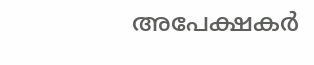അപേക്ഷകർ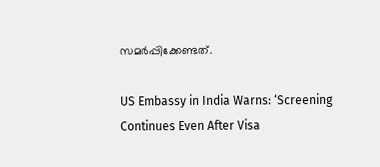സമർപ്പിക്കേണ്ടത്.

US Embassy in India Warns: ‘Screening Continues Even After Visa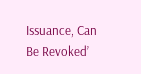Issuance, Can Be Revoked’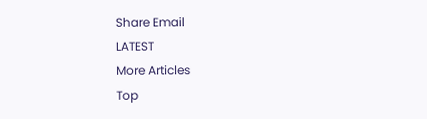Share Email
LATEST
More Articles
Top